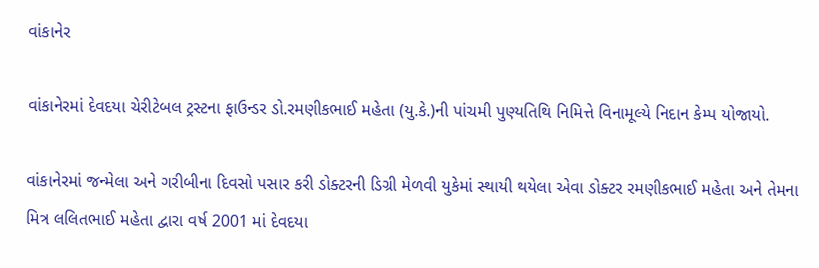વાંકાનેર

વાંકાનેરમાં દેવદયા ચેરીટેબલ ટ્રસ્ટના ફાઉન્ડર ડો.રમણીકભાઈ મહેતા (યુ.કે.)ની પાંચમી પુણ્યતિથિ નિમિત્તે વિનામૂલ્યે નિદાન કેમ્પ યોજાયો.

વાંકાનેરમાં જન્મેલા અને ગરીબીના દિવસો પસાર કરી ડોક્ટરની ડિગ્રી મેળવી યુકેમાં સ્થાયી થયેલા એવા ડોક્ટર રમણીકભાઈ મહેતા અને તેમના મિત્ર લલિતભાઈ મહેતા દ્વારા વર્ષ 2001 માં દેવદયા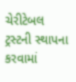ચેરીટેબલ ટ્રસ્ટની સ્થાપના કરવામાં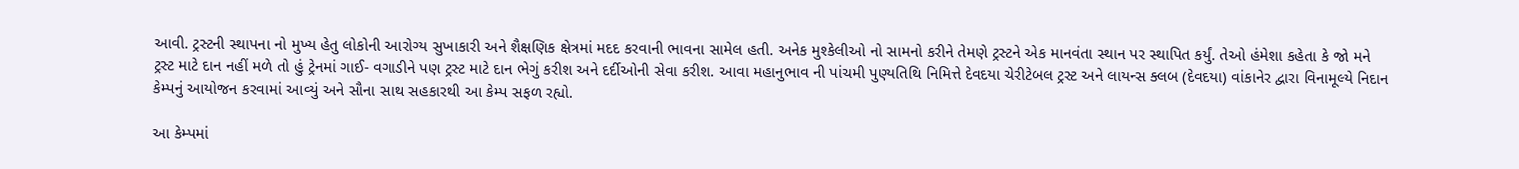આવી. ટ્રસ્ટની સ્થાપના નો મુખ્ય હેતુ લોકોની આરોગ્ય સુખાકારી અને શૈક્ષણિક ક્ષેત્રમાં મદદ કરવાની ભાવના સામેલ હતી. અનેક મુશ્કેલીઓ નો સામનો કરીને તેમણે ટ્રસ્ટને એક માનવંતા સ્થાન પર સ્થાપિત કર્યું. તેઓ હંમેશા કહેતા કે જો મને ટ્રસ્ટ માટે દાન નહીં મળે તો હું ટ્રેનમાં ગાઈ- વગાડીને પણ ટ્રસ્ટ માટે દાન ભેગું કરીશ અને દર્દીઓની સેવા કરીશ. આવા મહાનુભાવ ની પાંચમી પુણ્યતિથિ નિમિત્તે દેવદયા ચેરીટેબલ ટ્રસ્ટ અને લાયન્સ ક્લબ (દેવદયા) વાંકાનેર દ્વારા વિનામૂલ્યે નિદાન કેમ્પનું આયોજન કરવામાં આવ્યું અને સૌના સાથ સહકારથી આ કેમ્પ સફળ રહ્યો.

આ કેમ્પમાં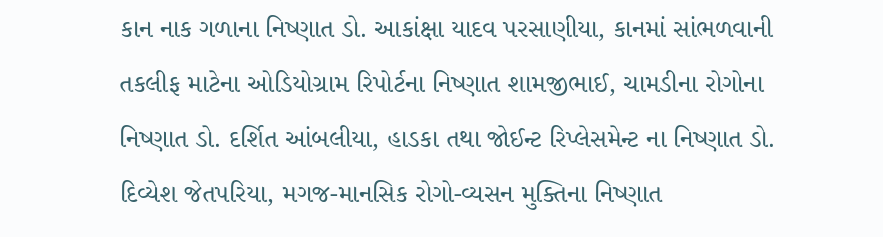કાન નાક ગળાના નિષ્ણાત ડો. આકાંક્ષા યાદવ પરસાણીયા, કાનમાં સાંભળવાની તકલીફ માટેના ઓડિયોગ્રામ રિપોર્ટના નિષ્ણાત શામજીભાઈ, ચામડીના રોગોના નિષ્ણાત ડો. દર્શિત આંબલીયા, હાડકા તથા જોઈન્ટ રિપ્લેસમેન્ટ ના નિષ્ણાત ડો. દિવ્યેશ જેતપરિયા, મગજ-માનસિક રોગો-વ્યસન મુક્તિના નિષ્ણાત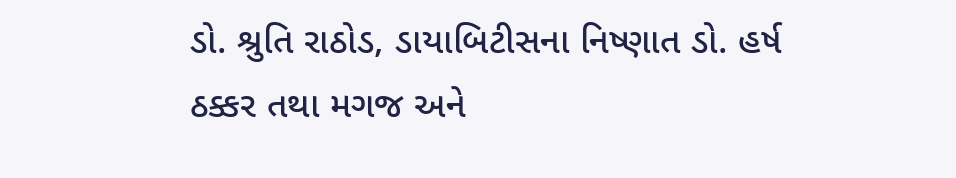ડો. શ્રુતિ રાઠોડ, ડાયાબિટીસના નિષ્ણાત ડો. હર્ષ ઠક્કર તથા મગજ અને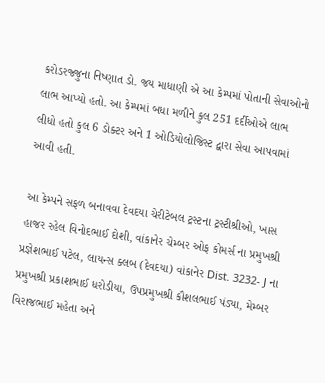કરોડરજ્જુના નિષ્ણાત ડો. જય માધાણી એ આ કેમ્પમાં પોતાની સેવાઓનો લાભ આપ્યો હતો. આ કેમ્પમાં બધા મળીને કુલ 251 દર્દીઓએ લાભ લીધો હતો કુલ 6 ડોક્ટર અને 1 ઓડિયોલોજિસ્ટ દ્વારા સેવા આપવામાં આવી હતી.

આ કેમ્પને સફળ બનાવવા દેવદયા ચેરીટેબલ ટ્રસ્ટના ટ્રસ્ટીશ્રીઓ, ખાસ હાજર રહેલ વિનોદભાઈ દોશી, વાંકાનેર ચેમ્બર ઓફ કોમર્સ ના પ્રમુખશ્રી પ્રજ્ઞેશભાઈ પટેલ, લાયન્સ ક્લબ (દેવદયા) વાંકાનેર Dist. 3232- J ના પ્રમુખશ્રી પ્રકાશભાઈ ધરોડીયા, ઉપપ્રમુખશ્રી કૌશલભાઈ પંડ્યા, મેમ્બર વિરાજભાઈ મહેતા અને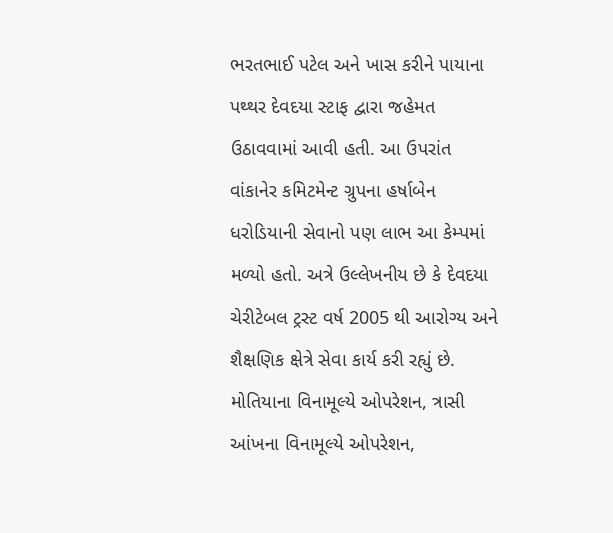ભરતભાઈ પટેલ અને ખાસ કરીને પાયાના પથ્થર દેવદયા સ્ટાફ દ્વારા જહેમત ઉઠાવવામાં આવી હતી. આ ઉપરાંત વાંકાનેર કમિટમેન્ટ ગ્રુપના હર્ષાબેન ધરોડિયાની સેવાનો પણ લાભ આ કેમ્પમાં મળ્યો હતો. અત્રે ઉલ્લેખનીય છે કે દેવદયા ચેરીટેબલ ટ્રસ્ટ વર્ષ 2005 થી આરોગ્ય અને શૈક્ષણિક ક્ષેત્રે સેવા કાર્ય કરી રહ્યું છે. મોતિયાના વિનામૂલ્યે ઓપરેશન, ત્રાસી આંખના વિનામૂલ્યે ઓપરેશન,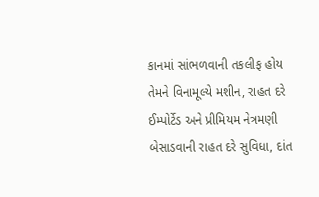કાનમાં સાંભળવાની તકલીફ હોય તેમને વિનામૂલ્યે મશીન, રાહત દરે ઈમ્પોર્ટેડ અને પ્રીમિયમ નેત્રમણી બેસાડવાની રાહત દરે સુવિધા, દાંત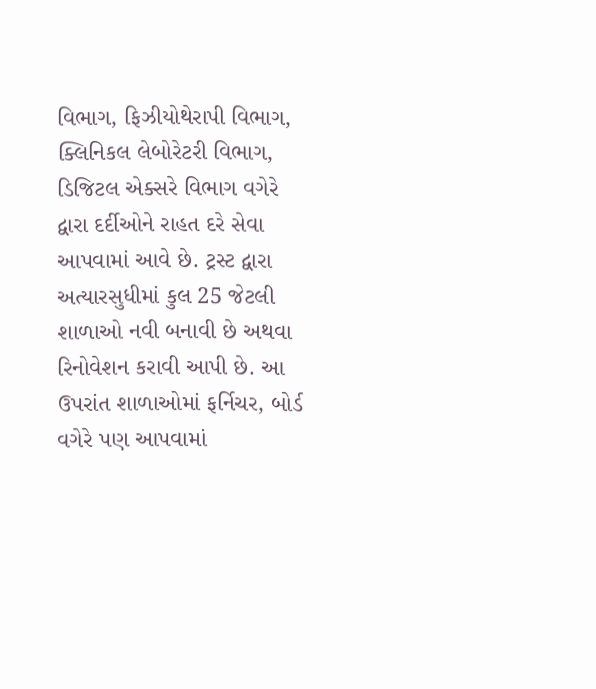વિભાગ, ફિઝીયોથેરાપી વિભાગ, ક્લિનિકલ લેબોરેટરી વિભાગ, ડિજિટલ એક્સરે વિભાગ વગેરે દ્વારા દર્દીઓને રાહત દરે સેવા આપવામાં આવે છે. ટ્રસ્ટ દ્વારા અત્યારસુધીમાં કુલ 25 જેટલી શાળાઓ નવી બનાવી છે અથવા રિનોવેશન કરાવી આપી છે. આ ઉપરાંત શાળાઓમાં ફર્નિચર, બોર્ડ વગેરે પણ આપવામાં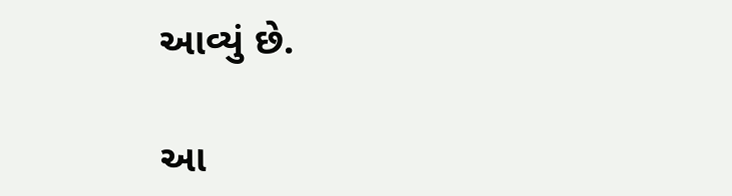આવ્યું છે.

આ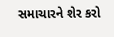સમાચારને શેર કરો